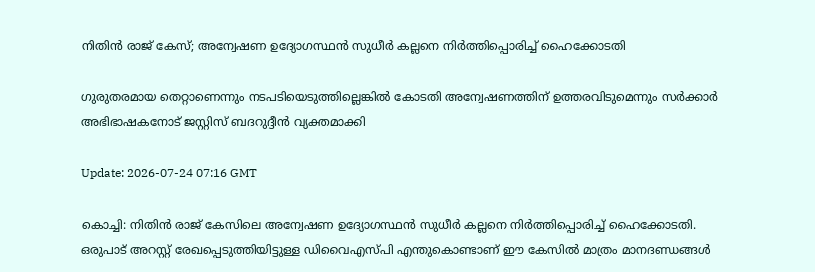നിതിൻ രാജ് കേസ്; അന്വേഷണ ഉദ്യോഗസ്ഥൻ സുധീർ കല്ലനെ നിർത്തിപ്പൊരിച്ച് ഹൈക്കോടതി

ഗുരുതരമായ തെറ്റാണെന്നും നടപടിയെടുത്തില്ലെങ്കിൽ കോടതി അന്വേഷണത്തിന് ഉത്തരവിടുമെന്നും സർക്കാർ അഭിഭാഷകനോട് ജസ്റ്റിസ് ബദറുദ്ദീൻ വ്യക്തമാക്കി

Update: 2026-07-24 07:16 GMT

കൊച്ചി: നിതിൻ രാജ് കേസിലെ അന്വേഷണ ഉദ്യോഗസ്ഥൻ സുധീർ കല്ലനെ നിർത്തിപ്പൊരിച്ച് ഹൈക്കോടതി. ഒരുപാട് അറസ്റ്റ് രേഖപ്പെടുത്തിയിട്ടുള്ള ഡിവൈഎസ്പി എന്തുകൊണ്ടാണ് ഈ കേസിൽ മാത്രം മാനദണ്ഡങ്ങൾ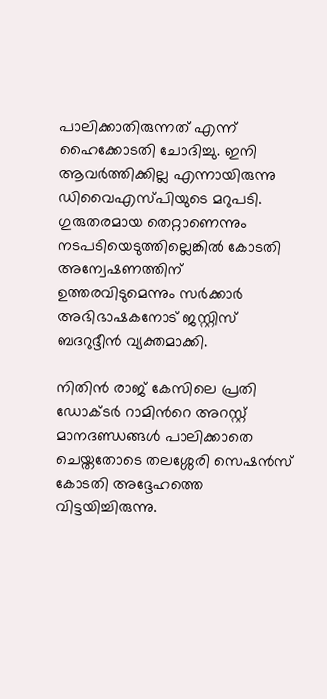പാലിക്കാതിരുന്നത് എന്ന് ഹൈക്കോടതി ചോദിച്ചു. ഇനി ആവർത്തിക്കില്ല എന്നായിരുന്നു ഡിവൈഎസ്പിയുടെ മറുപടി. ഗുരുതരമായ തെറ്റാണെന്നും നടപടിയെടുത്തില്ലെങ്കിൽ കോടതി അന്വേഷണത്തിന് ഉത്തരവിടുമെന്നും സർക്കാർ അഭിഭാഷകനോട് ജസ്റ്റിസ് ബദറുദ്ദീൻ വ്യക്തമാക്കി.

നിതിൻ രാജ് കേസിലെ പ്രതി ഡോക്ടർ റാമിന്‍റെ അറസ്റ്റ് മാനദണ്ഡങ്ങൾ പാലിക്കാതെ ചെയ്തതോടെ തലശ്ശേരി സെഷൻസ് കോടതി അദ്ദേഹത്തെ വിട്ടയിച്ചിരുന്നു.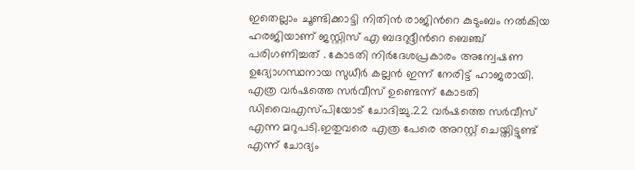ഇതെല്ലാം ചൂണ്ടിക്കാട്ടി നിതിൻ രാജിന്‍റെ കുടുംബം നൽകിയ ഹരജിയാണ് ജസ്റ്റിസ് എ ബദറുദ്ദീന്‍റെ ബെഞ്ച് പരിഗണിച്ചത് . കോടതി നിർദേശപ്രകാരം അന്വേഷണ ഉദ്യോഗസ്ഥനായ സുധീർ കല്ലൻ ഇന്ന് നേരിട്ട് ഹാജരായി. എത്ര വർഷത്തെ സർവീസ് ഉണ്ടെന്ന് കോടതി ഡിവൈഎസ്പിയോട് ചോദിച്ചു.22 വർഷത്തെ സർവീസ് എന്ന മറുപടി.ഇതുവരെ എത്ര പേരെ അറസ്റ്റ് ചെയ്തിട്ടുണ്ട് എന്ന് ചോദ്യം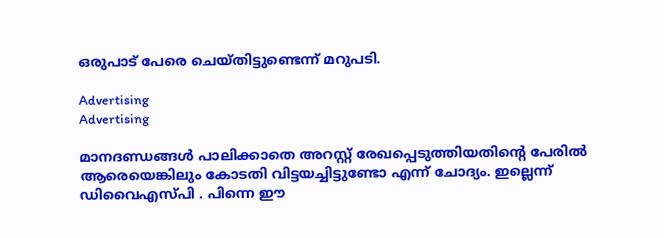ഒരുപാട് പേരെ ചെയ്തിട്ടുണ്ടെന്ന് മറുപടി.

Advertising
Advertising

മാനദണ്ഡങ്ങൾ പാലിക്കാതെ അറസ്റ്റ് രേഖപ്പെടുത്തിയതിന്റെ പേരിൽ ആരെയെങ്കിലും കോടതി വിട്ടയച്ചിട്ടുണ്ടോ എന്ന് ചോദ്യം. ഇല്ലെന്ന് ഡിവൈഎസ്പി . പിന്നെ ഈ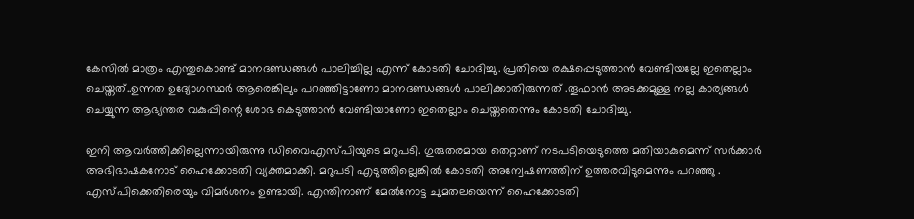കേസിൽ മാത്രം എന്തുകൊണ്ട് മാനദണ്ഡങ്ങൾ പാലിച്ചില്ല എന്ന് കോടതി ചോദിച്ചു. പ്രതിയെ രക്ഷപ്പെടുത്താൻ വേണ്ടിയല്ലേ ഇതെല്ലാം ചെയ്തത്..ഉന്നത ഉദ്യോഗസ്ഥർ ആരെങ്കിലും പറഞ്ഞിട്ടാണോ മാനദണ്ഡങ്ങൾ പാലിക്കാതിരുന്നത് .തൂഫാൻ അടക്കമുള്ള നല്ല കാര്യങ്ങൾ ചെയ്യുന്ന ആഭ്യന്തര വകുപ്പിന്റെ ശോഭ കെടുത്താൻ വേണ്ടിയാണോ ഇതെല്ലാം ചെയ്തതെന്നും കോടതി ചോദിച്ചു.

ഇനി ആവർത്തിക്കില്ലെന്നായിരുന്നു ഡിവൈഎസ്പിയുടെ മറുപടി. ഗുരുതരമായ തെറ്റാണ് നടപടിയെടുത്തെ മതിയാകുമെന്ന് സർക്കാർ അഭിഭാഷകനോട് ഹൈക്കോടതി വ്യക്തമാക്കി. മറുപടി എടുത്തില്ലെങ്കിൽ കോടതി അന്വേഷണത്തിന് ഉത്തരവിടുമെന്നും പറഞ്ഞു . എസ്പിക്കെതിരെയും വിമർശനം ഉണ്ടായി. എന്തിനാണ് മേൽനോട്ട ചുമതലയെന്ന് ഹൈക്കോടതി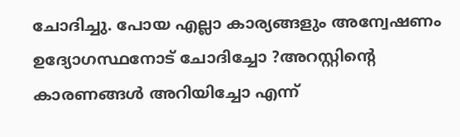ചോദിച്ചു. പോയ എല്ലാ കാര്യങ്ങളും അന്വേഷണം ഉദ്യോഗസ്ഥനോട് ചോദിച്ചോ ?അറസ്റ്റിന്‍റെ കാരണങ്ങൾ അറിയിച്ചോ എന്ന്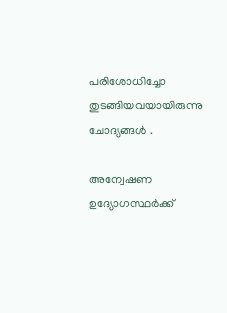പരിശോധിച്ചോ തുടങ്ങിയവയായിരുന്നു ചോദ്യങ്ങൾ .

അന്വേഷണ ഉദ്യോഗസ്ഥർക്ക്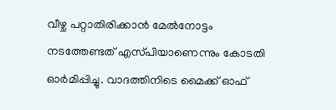വീഴ്ച പറ്റാതിരിക്കാൻ മേൽനോട്ടം നടത്തേണ്ടത് എസ്‌പിയാണെന്നും കോടതി ഓർമിപ്പിച്ചു. വാദത്തിനിടെ മൈക്ക് ഓഫ്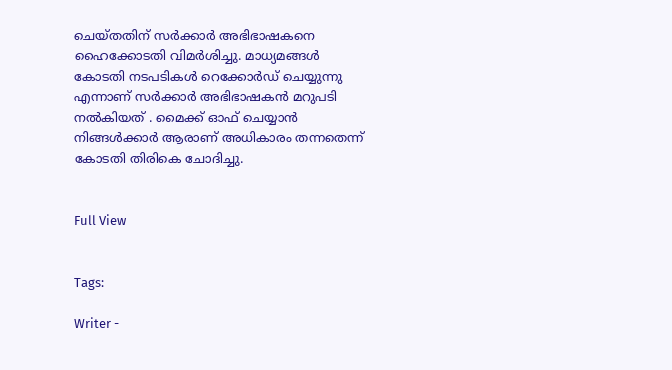ചെയ്തതിന് സർക്കാർ അഭിഭാഷകനെ ഹൈക്കോടതി വിമർശിച്ചു. മാധ്യമങ്ങൾ കോടതി നടപടികൾ റെക്കോർഡ് ചെയ്യുന്നു എന്നാണ് സർക്കാർ അഭിഭാഷകൻ മറുപടി നൽകിയത് . മൈക്ക് ഓഫ് ചെയ്യാൻ നിങ്ങൾക്കാർ ആരാണ് അധികാരം തന്നതെന്ന് കോടതി തിരികെ ചോദിച്ചു.


Full View


Tags:

Writer -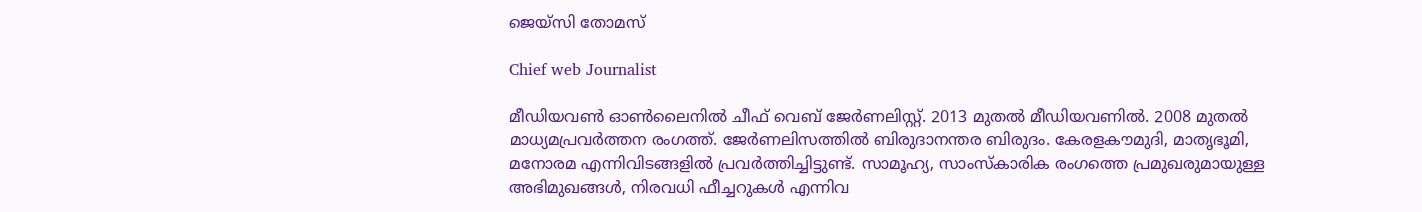ജെയ്സി തോമസ്

Chief web Journalist

മീഡിയവൺ ഓൺലൈനിൽ ചീഫ് വെബ് ജേർണലിസ്റ്റ്. 2013 മുതൽ മീഡിയവണിൽ. 2008 മുതൽ മാധ്യമപ്രവർത്തന രംഗത്ത്. ജേർണലിസത്തിൽ ബിരുദാനന്തര ബിരുദം. കേരളകൗമുദി, മാതൃഭൂമി, മനോരമ എന്നിവിടങ്ങളിൽ പ്രവർത്തിച്ചിട്ടുണ്ട്. സാമൂഹ്യ, സാംസ്‌കാരിക രംഗത്തെ പ്രമുഖരുമായുള്ള അഭിമുഖങ്ങൾ, നിരവധി ഫീച്ചറുകൾ എന്നിവ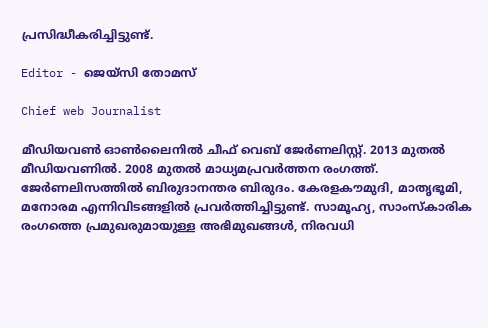പ്രസിദ്ധീകരിച്ചിട്ടുണ്ട്.

Editor - ജെയ്സി തോമസ്

Chief web Journalist

മീഡിയവൺ ഓൺലൈനിൽ ചീഫ് വെബ് ജേർണലിസ്റ്റ്. 2013 മുതൽ മീഡിയവണിൽ. 2008 മുതൽ മാധ്യമപ്രവർത്തന രംഗത്ത്. ജേർണലിസത്തിൽ ബിരുദാനന്തര ബിരുദം. കേരളകൗമുദി, മാതൃഭൂമി, മനോരമ എന്നിവിടങ്ങളിൽ പ്രവർത്തിച്ചിട്ടുണ്ട്. സാമൂഹ്യ, സാംസ്‌കാരിക രംഗത്തെ പ്രമുഖരുമായുള്ള അഭിമുഖങ്ങൾ, നിരവധി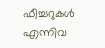ഫീച്ചറുകൾ എന്നിവ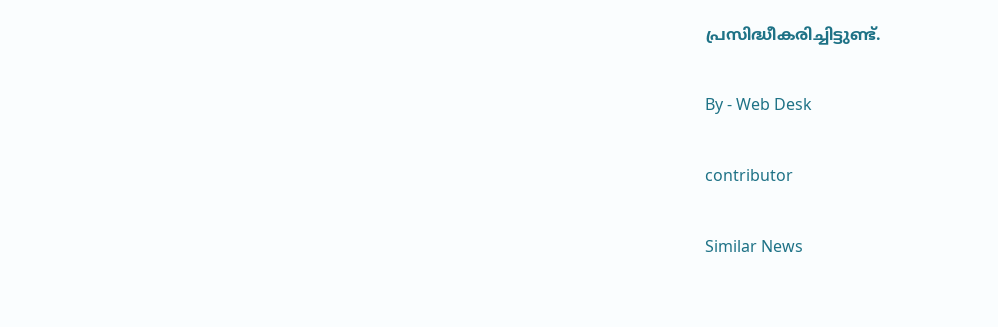പ്രസിദ്ധീകരിച്ചിട്ടുണ്ട്.

By - Web Desk

contributor

Similar News